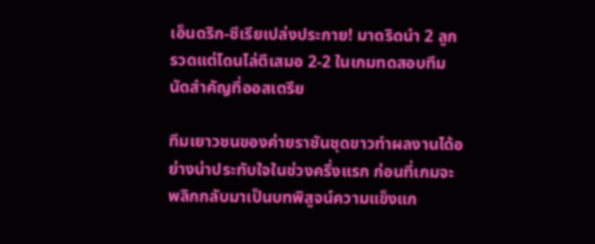เอ็นดริก-ซีเรียเปล่งประกาย! มาดริดนำ 2 ลูกรวดแต่โดนไล่ตีเสมอ 2-2 ในเกมทดสอบทีมนัดสำคัญที่ออสเตรีย

ทีมเยาวชนของค่ายราชันชุดขาวทำผลงานได้อย่างน่าประทับใจในช่วงครึ่งแรก ก่อนที่เกมจะพลิกกลับมาเป็นบทพิสูจน์ความแข็งแก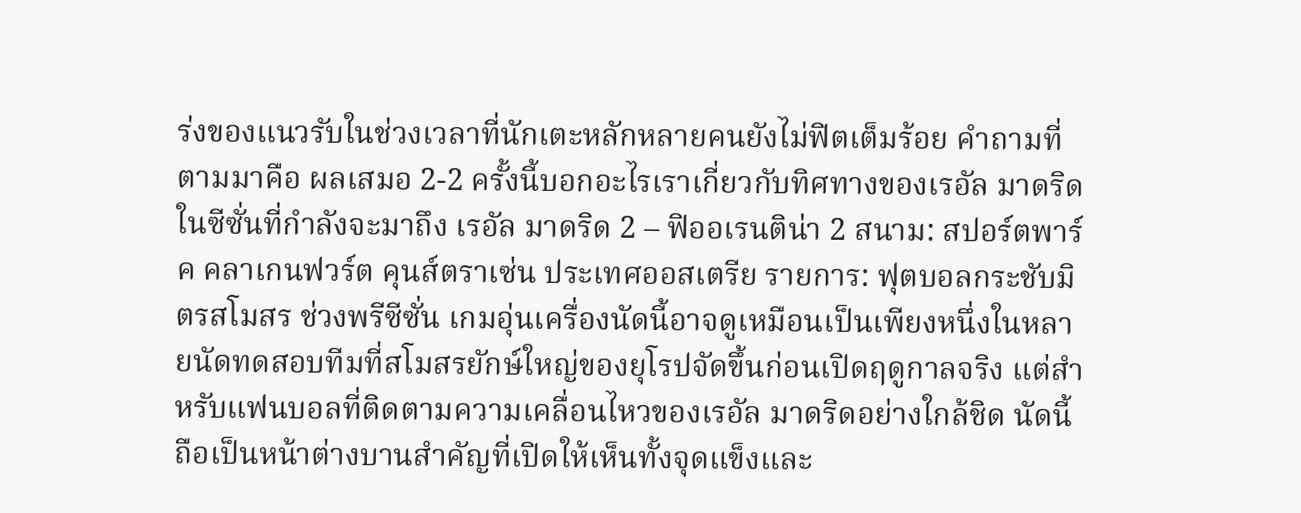ร่งของแนวรับในช่วงเวลาที่นักเตะหลักหลายคนยังไม่ฟิตเต็มร้อย คำถามที่ตามมาคือ ผลเสมอ 2-2 ครั้งนี้บอกอะไรเราเกี่ยวกับทิศทางของเรอัล มาดริดในซีซั่นที่กำลังจะมาถึง เรอัล มาดริด 2 – ฟิออเรนติน่า 2 สนาม: สปอร์ตพาร์ค คลาเกนฟวร์ต คุนส์ตราเซ่น ประเทศออสเตรีย รายการ: ฟุตบอลกระชับมิตรสโมสร ช่วงพรีซีซั่น เกมอุ่นเครื่องนัดนี้อาจดูเหมือนเป็นเพียงหนึ่งในหลายนัดทดสอบทีมที่สโมสรยักษ์ใหญ่ของยุโรปจัดขึ้นก่อนเปิดฤดูกาลจริง แต่สำหรับแฟนบอลที่ติดตามความเคลื่อนไหวของเรอัล มาดริดอย่างใกล้ชิด นัดนี้ถือเป็นหน้าต่างบานสำคัญที่เปิดให้เห็นทั้งจุดแข็งและ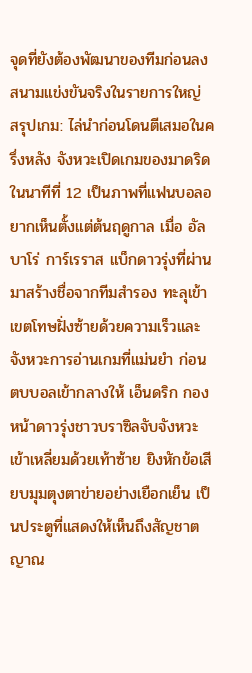จุดที่ยังต้องพัฒนาของทีมก่อนลงสนามแข่งขันจริงในรายการใหญ่ สรุปเกม: ไล่นำก่อนโดนตีเสมอในครึ่งหลัง จังหวะเปิดเกมของมาดริดในนาทีที่ 12 เป็นภาพที่แฟนบอลอยากเห็นตั้งแต่ต้นฤดูกาล เมื่อ อัลบาโร่ การ์เรราส แบ็กดาวรุ่งที่ผ่านมาสร้างชื่อจากทีมสำรอง ทะลุเข้าเขตโทษฝั่งซ้ายด้วยความเร็วและจังหวะการอ่านเกมที่แม่นยำ ก่อนตบบอลเข้ากลางให้ เอ็นดริก กองหน้าดาวรุ่งชาวบราซิลจับจังหวะเข้าเหลี่ยมด้วยเท้าซ้าย ยิงหักข้อเสียบมุมตุงตาข่ายอย่างเยือกเย็น เป็นประตูที่แสดงให้เห็นถึงสัญชาตญาณ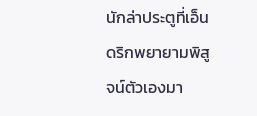นักล่าประตูที่เอ็นดริกพยายามพิสูจน์ตัวเองมา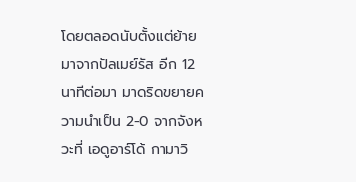โดยตลอดนับตั้งแต่ย้ายมาจากปัลเมย์รัส อีก 12 นาทีต่อมา มาดริดขยายความนำเป็น 2-0 จากจังหวะที่ เอดูอาร์โด้ กามาวิ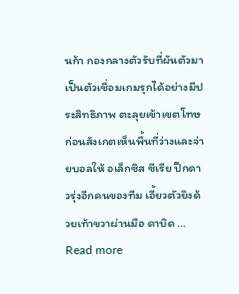นก้า กองกลางตัวรับที่ผันตัวมาเป็นตัวเชื่อมเกมรุกได้อย่างมีประสิทธิภาพ ตะลุยเข้าเขตโทษก่อนสังเกตเห็นพื้นที่ว่างและจ่ายบอลให้ อเล็กซิส ซีเรีย ปีกดาวรุ่งอีกคนของทีม เอี้ยวตัวยิงด้วยเท้าขวาผ่านมือ ดาบิด … Read more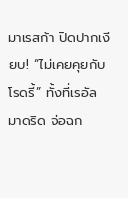มาเรสก้า ปิดปากเงียบ! “ไม่เคยคุยกับโรดรี้” ทั้งที่เรอัล มาดริด จ่อฉก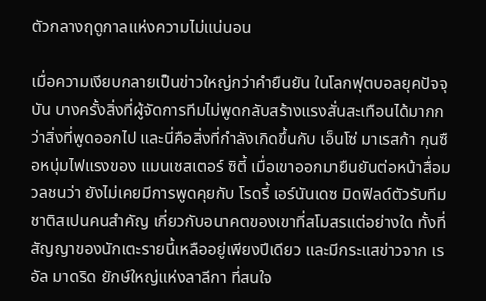ตัวกลางฤดูกาลแห่งความไม่แน่นอน

เมื่อความเงียบกลายเป็นข่าวใหญ่กว่าคำยืนยัน ในโลกฟุตบอลยุคปัจจุบัน บางครั้งสิ่งที่ผู้จัดการทีมไม่พูดกลับสร้างแรงสั่นสะเทือนได้มากกว่าสิ่งที่พูดออกไป และนี่คือสิ่งที่กำลังเกิดขึ้นกับ เอ็นโซ่ มาเรสก้า กุนซือหนุ่มไฟแรงของ แมนเชสเตอร์ ซิตี้ เมื่อเขาออกมายืนยันต่อหน้าสื่อมวลชนว่า ยังไม่เคยมีการพูดคุยกับ โรดรี้ เอร์นันเดซ มิดฟิลด์ตัวรับทีมชาติสเปนคนสำคัญ เกี่ยวกับอนาคตของเขาที่สโมสรแต่อย่างใด ทั้งที่สัญญาของนักเตะรายนี้เหลืออยู่เพียงปีเดียว และมีกระแสข่าวจาก เรอัล มาดริด ยักษ์ใหญ่แห่งลาลีกา ที่สนใจ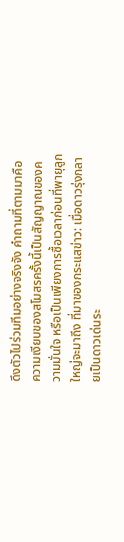ดึงตัวไปร่วมทีมอย่างจริงจัง คำถามที่ตามมาคือ ความเงียบของสโมสรครั้งนี้เป็นสัญญาณของความมั่นใจ หรือเป็นเพียงการซื้อเวลาก่อนที่พายุลูกใหญ่จะมาถึง ที่มาของกระแสข่าว: เมื่อดาวรุ่งกลายเป็นดาวเด่นระ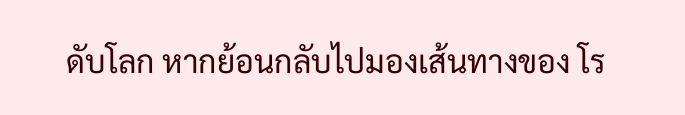ดับโลก หากย้อนกลับไปมองเส้นทางของ โร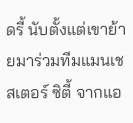ดรี้ นับตั้งแต่เขาย้ายมาร่วมทีมแมนเชสเตอร์ ซิตี้ จากแอ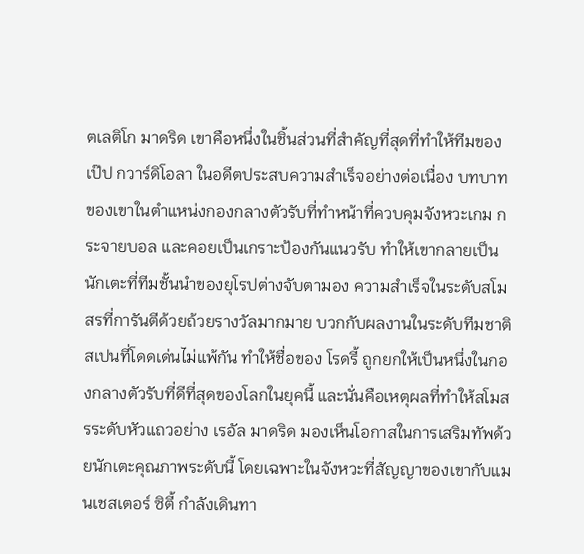ตเลติโก มาดริด เขาคือหนึ่งในชิ้นส่วนที่สำคัญที่สุดที่ทำให้ทีมของ เป๊ป กวาร์ดิโอลา ในอดีตประสบความสำเร็จอย่างต่อเนื่อง บทบาทของเขาในตำแหน่งกองกลางตัวรับที่ทำหน้าที่ควบคุมจังหวะเกม กระจายบอล และคอยเป็นเกราะป้องกันแนวรับ ทำให้เขากลายเป็นนักเตะที่ทีมชั้นนำของยุโรปต่างจับตามอง ความสำเร็จในระดับสโมสรที่การันตีด้วยถ้วยรางวัลมากมาย บวกกับผลงานในระดับทีมชาติสเปนที่โดดเด่นไม่แพ้กัน ทำให้ชื่อของ โรดรี้ ถูกยกให้เป็นหนึ่งในกองกลางตัวรับที่ดีที่สุดของโลกในยุคนี้ และนั่นคือเหตุผลที่ทำให้สโมสรระดับหัวแถวอย่าง เรอัล มาดริด มองเห็นโอกาสในการเสริมทัพด้วยนักเตะคุณภาพระดับนี้ โดยเฉพาะในจังหวะที่สัญญาของเขากับแมนเชสเตอร์ ซิตี้ กำลังเดินทา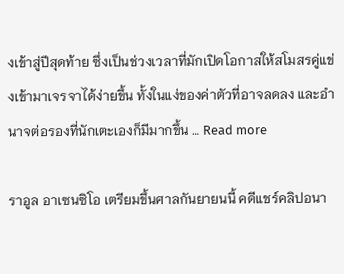งเข้าสู่ปีสุดท้าย ซึ่งเป็นช่วงเวลาที่มักเปิดโอกาสให้สโมสรคู่แข่งเข้ามาเจรจาได้ง่ายขึ้น ทั้งในแง่ของค่าตัวที่อาจลดลง และอำนาจต่อรองที่นักเตะเองก็มีมากขึ้น … Read more

ราอูล อาเซนซิโอ เตรียมขึ้นศาลกันยายนนี้ คดีแชร์คลิปอนา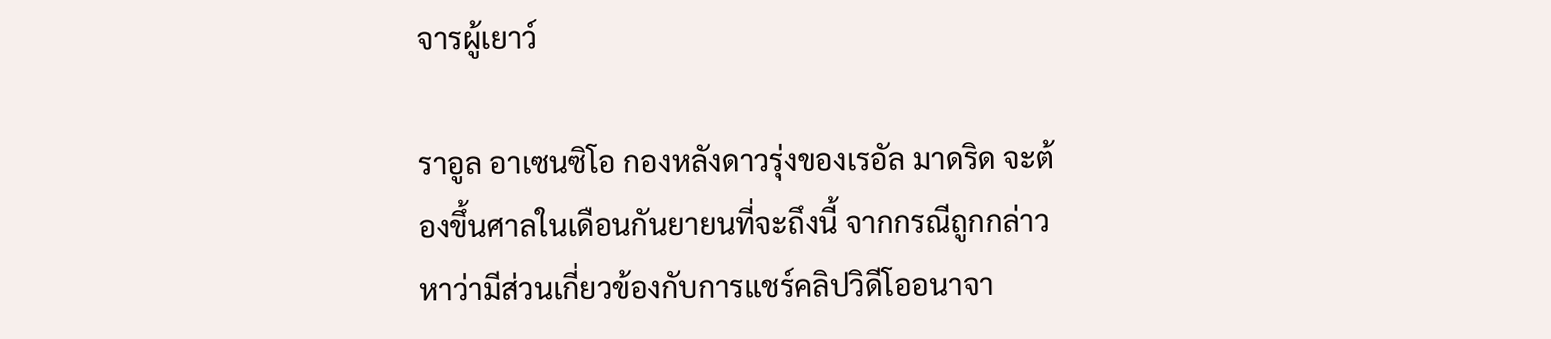จารผู้เยาว์

ราอูล อาเซนซิโอ กองหลังดาวรุ่งของเรอัล มาดริด จะต้องขึ้นศาลในเดือนกันยายนที่จะถึงนี้ จากกรณีถูกกล่าวหาว่ามีส่วนเกี่ยวข้องกับการแชร์คลิปวิดีโออนาจา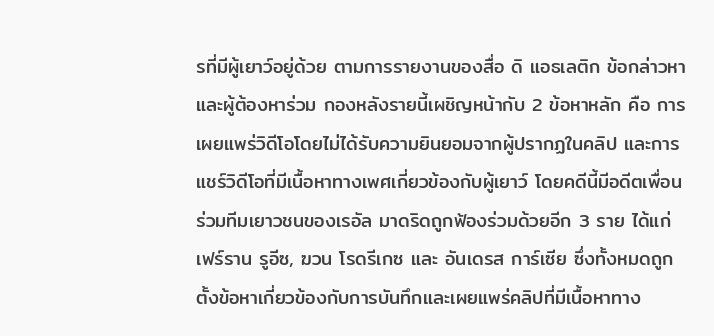รที่มีผู้เยาว์อยู่ด้วย ตามการรายงานของสื่อ ดิ แอธเลติก ข้อกล่าวหาและผู้ต้องหาร่วม กองหลังรายนี้เผชิญหน้ากับ 2 ข้อหาหลัก คือ การเผยแพร่วิดีโอโดยไม่ได้รับความยินยอมจากผู้ปรากฏในคลิป และการแชร์วิดีโอที่มีเนื้อหาทางเพศเกี่ยวข้องกับผู้เยาว์ โดยคดีนี้มีอดีตเพื่อนร่วมทีมเยาวชนของเรอัล มาดริดถูกฟ้องร่วมด้วยอีก 3 ราย ได้แก่ เฟร์ราน รูอีซ, ฆวน โรดรีเกซ และ อันเดรส การ์เซีย ซึ่งทั้งหมดถูกตั้งข้อหาเกี่ยวข้องกับการบันทึกและเผยแพร่คลิปที่มีเนื้อหาทาง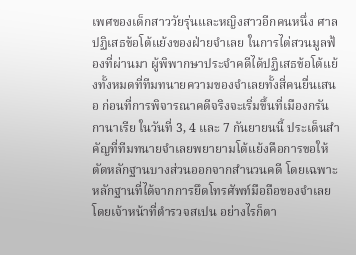เพศของเด็กสาววัยรุ่นและหญิงสาวอีกคนหนึ่ง ศาลปฏิเสธข้อโต้แย้งของฝ่ายจำเลย ในการไต่สวนมูลฟ้องที่ผ่านมา ผู้พิพากษาประจำคดีได้ปฏิเสธข้อโต้แย้งทั้งหมดที่ทีมทนายความของจำเลยทั้งสี่คนยื่นเสนอ ก่อนที่การพิจารณาคดีจริงจะเริ่มขึ้นที่เมืองกรัน กานาเรีย ในวันที่ 3, 4 และ 7 กันยายนนี้ ประเด็นสำคัญที่ทีมทนายจำเลยพยายามโต้แย้งคือการขอให้ตัดหลักฐานบางส่วนออกจากสำนวนคดี โดยเฉพาะหลักฐานที่ได้จากการยึดโทรศัพท์มือถือของจำเลยโดยเจ้าหน้าที่ตำรวจสเปน อย่างไรก็ตา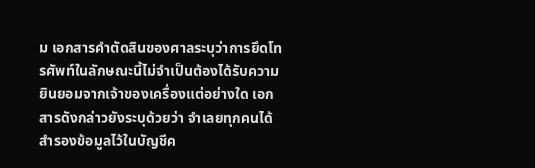ม เอกสารคำตัดสินของศาลระบุว่าการยึดโทรศัพท์ในลักษณะนี้ไม่จำเป็นต้องได้รับความยินยอมจากเจ้าของเครื่องแต่อย่างใด เอกสารดังกล่าวยังระบุด้วยว่า จำเลยทุกคนได้สำรองข้อมูลไว้ในบัญชีค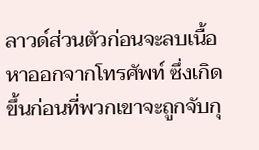ลาวด์ส่วนตัวก่อนจะลบเนื้อหาออกจากโทรศัพท์ ซึ่งเกิดขึ้นก่อนที่พวกเขาจะถูกจับกุ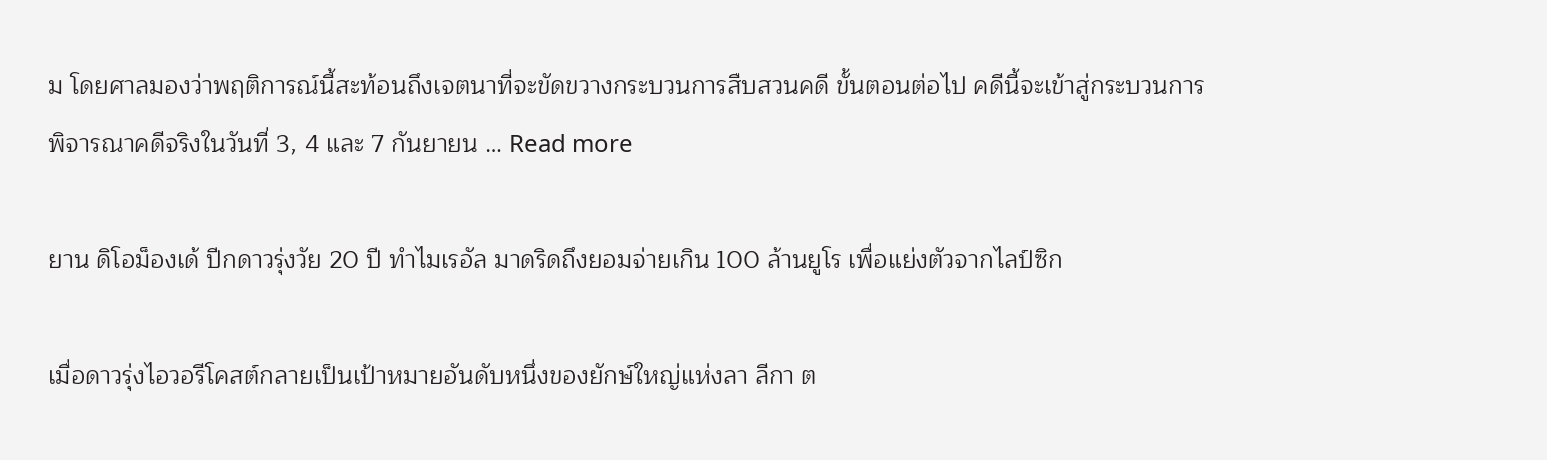ม โดยศาลมองว่าพฤติการณ์นี้สะท้อนถึงเจตนาที่จะขัดขวางกระบวนการสืบสวนคดี ขั้นตอนต่อไป คดีนี้จะเข้าสู่กระบวนการพิจารณาคดีจริงในวันที่ 3, 4 และ 7 กันยายน … Read more

ยาน ดิโอม็องเด้ ปีกดาวรุ่งวัย 20 ปี ทำไมเรอัล มาดริดถึงยอมจ่ายเกิน 100 ล้านยูโร เพื่อแย่งตัวจากไลป์ซิก

เมื่อดาวรุ่งไอวอรีโคสต์กลายเป็นเป้าหมายอันดับหนึ่งของยักษ์ใหญ่แห่งลา ลีกา ต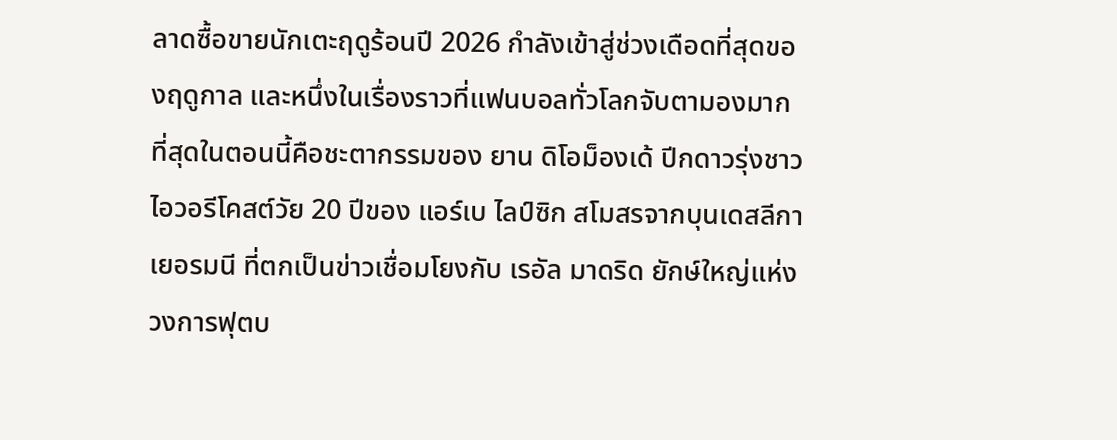ลาดซื้อขายนักเตะฤดูร้อนปี 2026 กำลังเข้าสู่ช่วงเดือดที่สุดของฤดูกาล และหนึ่งในเรื่องราวที่แฟนบอลทั่วโลกจับตามองมากที่สุดในตอนนี้คือชะตากรรมของ ยาน ดิโอม็องเด้ ปีกดาวรุ่งชาวไอวอรีโคสต์วัย 20 ปีของ แอร์เบ ไลป์ซิก สโมสรจากบุนเดสลีกา เยอรมนี ที่ตกเป็นข่าวเชื่อมโยงกับ เรอัล มาดริด ยักษ์ใหญ่แห่งวงการฟุตบ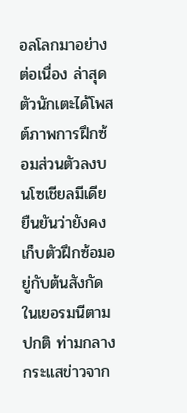อลโลกมาอย่างต่อเนื่อง ล่าสุดตัวนักเตะได้โพสต์ภาพการฝึกซ้อมส่วนตัวลงบนโซเชียลมีเดีย ยืนยันว่ายังคงเก็บตัวฝึกซ้อมอยู่กับต้นสังกัดในเยอรมนีตามปกติ ท่ามกลางกระแสข่าวจาก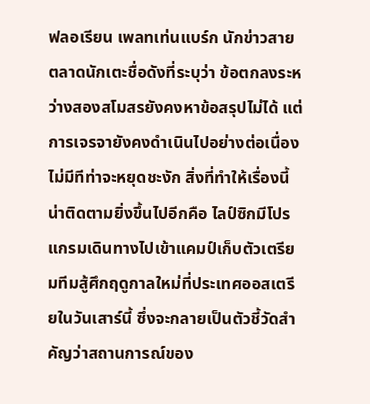ฟลอเรียน เพลทเท่นแบร์ก นักข่าวสายตลาดนักเตะชื่อดังที่ระบุว่า ข้อตกลงระหว่างสองสโมสรยังคงหาข้อสรุปไม่ได้ แต่การเจรจายังคงดำเนินไปอย่างต่อเนื่องไม่มีทีท่าจะหยุดชะงัก สิ่งที่ทำให้เรื่องนี้น่าติดตามยิ่งขึ้นไปอีกคือ ไลป์ซิกมีโปรแกรมเดินทางไปเข้าแคมป์เก็บตัวเตรียมทีมสู้ศึกฤดูกาลใหม่ที่ประเทศออสเตรียในวันเสาร์นี้ ซึ่งจะกลายเป็นตัวชี้วัดสำคัญว่าสถานการณ์ของ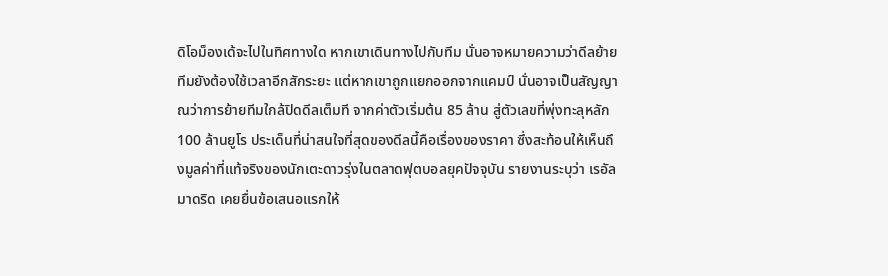ดิโอม็องเด้จะไปในทิศทางใด หากเขาเดินทางไปกับทีม นั่นอาจหมายความว่าดีลย้ายทีมยังต้องใช้เวลาอีกสักระยะ แต่หากเขาถูกแยกออกจากแคมป์ นั่นอาจเป็นสัญญาณว่าการย้ายทีมใกล้ปิดดีลเต็มที จากค่าตัวเริ่มต้น 85 ล้าน สู่ตัวเลขที่พุ่งทะลุหลัก 100 ล้านยูโร ประเด็นที่น่าสนใจที่สุดของดีลนี้คือเรื่องของราคา ซึ่งสะท้อนให้เห็นถึงมูลค่าที่แท้จริงของนักเตะดาวรุ่งในตลาดฟุตบอลยุคปัจจุบัน รายงานระบุว่า เรอัล มาดริด เคยยื่นข้อเสนอแรกให้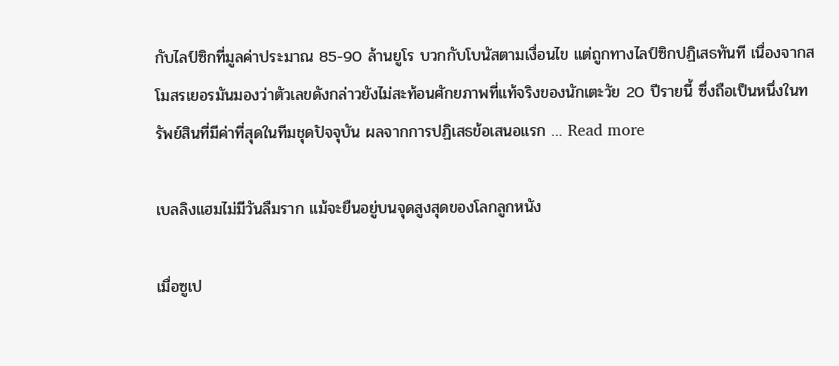กับไลป์ซิกที่มูลค่าประมาณ 85-90 ล้านยูโร บวกกับโบนัสตามเงื่อนไข แต่ถูกทางไลป์ซิกปฏิเสธทันที เนื่องจากสโมสรเยอรมันมองว่าตัวเลขดังกล่าวยังไม่สะท้อนศักยภาพที่แท้จริงของนักเตะวัย 20 ปีรายนี้ ซึ่งถือเป็นหนึ่งในทรัพย์สินที่มีค่าที่สุดในทีมชุดปัจจุบัน ผลจากการปฏิเสธข้อเสนอแรก … Read more

เบลลิงแฮมไม่มีวันลืมราก แม้จะยืนอยู่บนจุดสูงสุดของโลกลูกหนัง

เมื่อซูเป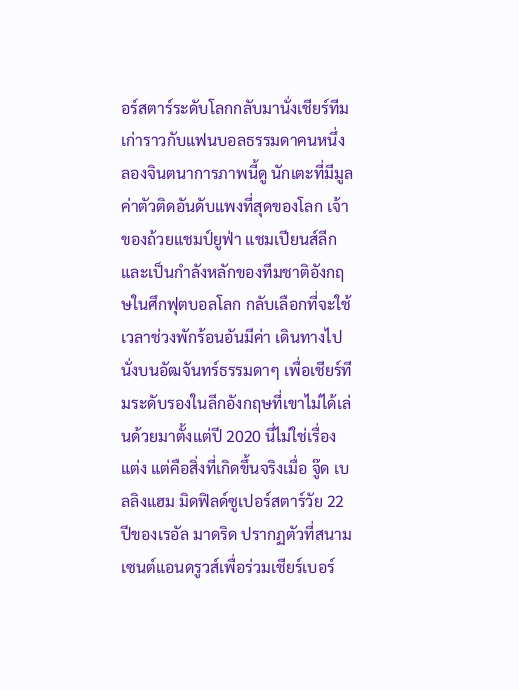อร์สตาร์ระดับโลกกลับมานั่งเชียร์ทีมเก่าราวกับแฟนบอลธรรมดาคนหนึ่ง ลองจินตนาการภาพนี้ดู นักเตะที่มีมูลค่าตัวติดอันดับแพงที่สุดของโลก เจ้าของถ้วยแชมป์ยูฟ่า แชมเปียนส์ลีก และเป็นกำลังหลักของทีมชาติอังกฤษในศึกฟุตบอลโลก กลับเลือกที่จะใช้เวลาช่วงพักร้อนอันมีค่า เดินทางไปนั่งบนอัฒจันทร์ธรรมดาๆ เพื่อเชียร์ทีมระดับรองในลีกอังกฤษที่เขาไม่ได้เล่นด้วยมาตั้งแต่ปี 2020 นี่ไม่ใช่เรื่องแต่ง แต่คือสิ่งที่เกิดขึ้นจริงเมื่อ จู๊ด เบลลิงแฮม มิดฟิลด์ซูเปอร์สตาร์วัย 22 ปีของเรอัล มาดริด ปรากฏตัวที่สนามเซนต์แอนดรูวส์เพื่อร่วมเชียร์เบอร์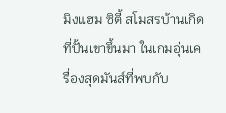มิงแฮม ซิตี้ สโมสรบ้านเกิดที่ปั้นเขาขึ้นมา ในเกมอุ่นเครื่องสุดมันส์ที่พบกับ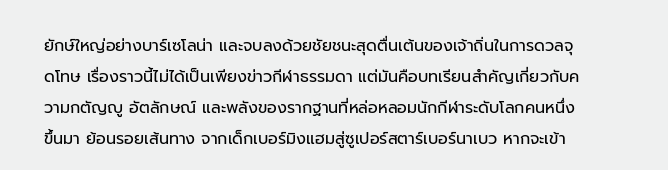ยักษ์ใหญ่อย่างบาร์เซโลน่า และจบลงด้วยชัยชนะสุดตื่นเต้นของเจ้าถิ่นในการดวลจุดโทษ เรื่องราวนี้ไม่ได้เป็นเพียงข่าวกีฬาธรรมดา แต่มันคือบทเรียนสำคัญเกี่ยวกับความกตัญญู อัตลักษณ์ และพลังของรากฐานที่หล่อหลอมนักกีฬาระดับโลกคนหนึ่งขึ้นมา ย้อนรอยเส้นทาง จากเด็กเบอร์มิงแฮมสู่ซูเปอร์สตาร์เบอร์นาเบว หากจะเข้า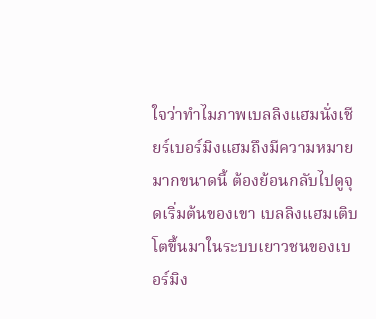ใจว่าทำไมภาพเบลลิงแฮมนั่งเชียร์เบอร์มิงแฮมถึงมีความหมายมากขนาดนี้ ต้องย้อนกลับไปดูจุดเริ่มต้นของเขา เบลลิงแฮมเติบโตขึ้นมาในระบบเยาวชนของเบอร์มิง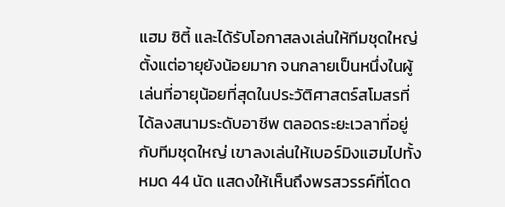แฮม ซิตี้ และได้รับโอกาสลงเล่นให้ทีมชุดใหญ่ตั้งแต่อายุยังน้อยมาก จนกลายเป็นหนึ่งในผู้เล่นที่อายุน้อยที่สุดในประวัติศาสตร์สโมสรที่ได้ลงสนามระดับอาชีพ ตลอดระยะเวลาที่อยู่กับทีมชุดใหญ่ เขาลงเล่นให้เบอร์มิงแฮมไปทั้งหมด 44 นัด แสดงให้เห็นถึงพรสวรรค์ที่โดด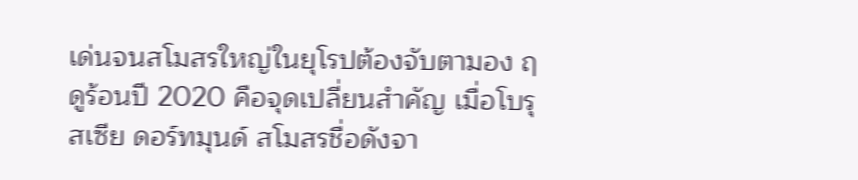เด่นจนสโมสรใหญ่ในยุโรปต้องจับตามอง ฤดูร้อนปี 2020 คือจุดเปลี่ยนสำคัญ เมื่อโบรุสเซีย ดอร์ทมุนด์ สโมสรชื่อดังจา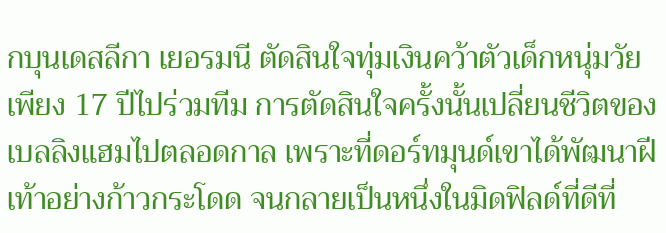กบุนเดสลีกา เยอรมนี ตัดสินใจทุ่มเงินคว้าตัวเด็กหนุ่มวัยเพียง 17 ปีไปร่วมทีม การตัดสินใจครั้งนั้นเปลี่ยนชีวิตของเบลลิงแฮมไปตลอดกาล เพราะที่ดอร์ทมุนด์เขาได้พัฒนาฝีเท้าอย่างก้าวกระโดด จนกลายเป็นหนึ่งในมิดฟิลด์ที่ดีที่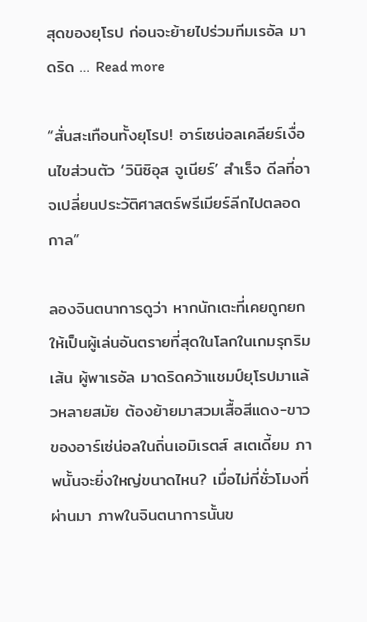สุดของยุโรป ก่อนจะย้ายไปร่วมทีมเรอัล มาดริด … Read more

“สั่นสะเทือนทั้งยุโรป! อาร์เซน่อลเคลียร์เงื่อนไขส่วนตัว ‘วินิซิอุส จูเนียร์’ สำเร็จ ดีลที่อาจเปลี่ยนประวัติศาสตร์พรีเมียร์ลีกไปตลอดกาล”

ลองจินตนาการดูว่า หากนักเตะที่เคยถูกยกให้เป็นผู้เล่นอันตรายที่สุดในโลกในเกมรุกริมเส้น ผู้พาเรอัล มาดริดคว้าแชมป์ยุโรปมาแล้วหลายสมัย ต้องย้ายมาสวมเสื้อสีแดง-ขาวของอาร์เซ่น่อลในถิ่นเอมิเรตส์ สเตเดี้ยม ภาพนั้นจะยิ่งใหญ่ขนาดไหน? เมื่อไม่กี่ชั่วโมงที่ผ่านมา ภาพในจินตนาการนั้นข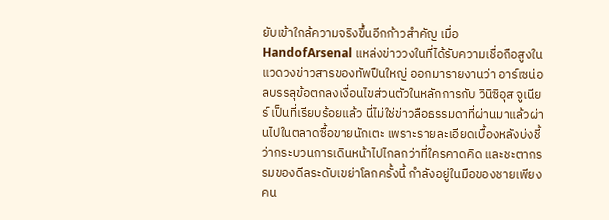ยับเข้าใกล้ความจริงขึ้นอีกก้าวสำคัญ เมื่อ HandofArsenal แหล่งข่าววงในที่ได้รับความเชื่อถือสูงในแวดวงข่าวสารของทัพปืนใหญ่ ออกมารายงานว่า อาร์เซน่อลบรรลุข้อตกลงเงื่อนไขส่วนตัวในหลักการกับ วินิซิอุส จูเนียร์ เป็นที่เรียบร้อยแล้ว นี่ไม่ใช่ข่าวลือธรรมดาที่ผ่านมาแล้วผ่านไปในตลาดซื้อขายนักเตะ เพราะรายละเอียดเบื้องหลังบ่งชี้ว่ากระบวนการเดินหน้าไปไกลกว่าที่ใครคาดคิด และชะตากรรมของดีลระดับเขย่าโลกครั้งนี้ กำลังอยู่ในมือของชายเพียงคน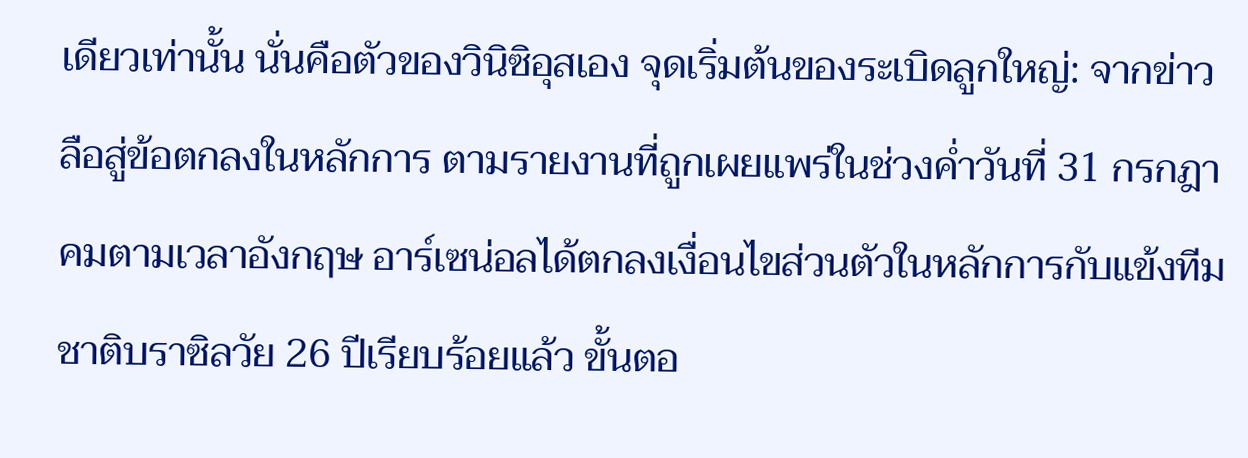เดียวเท่านั้น นั่นคือตัวของวินิซิอุสเอง จุดเริ่มต้นของระเบิดลูกใหญ่: จากข่าวลือสู่ข้อตกลงในหลักการ ตามรายงานที่ถูกเผยแพร่ในช่วงค่ำวันที่ 31 กรกฎาคมตามเวลาอังกฤษ อาร์เซน่อลได้ตกลงเงื่อนไขส่วนตัวในหลักการกับแข้งทีมชาติบราซิลวัย 26 ปีเรียบร้อยแล้ว ขั้นตอ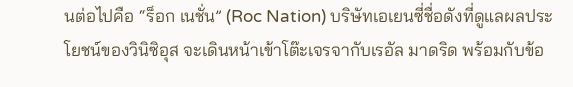นต่อไปคือ “ร็อก เนชั่น” (Roc Nation) บริษัทเอเยนซี่ชื่อดังที่ดูแลผลประโยชน์ของวินิซิอุส จะเดินหน้าเข้าโต๊ะเจรจากับเรอัล มาดริด พร้อมกับข้อ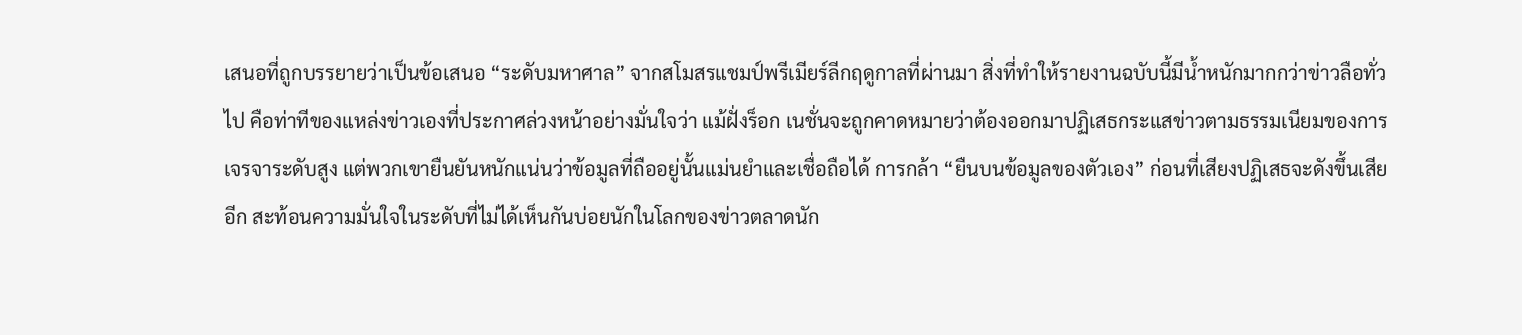เสนอที่ถูกบรรยายว่าเป็นข้อเสนอ “ระดับมหาศาล” จากสโมสรแชมป์พรีเมียร์ลีกฤดูกาลที่ผ่านมา สิ่งที่ทำให้รายงานฉบับนี้มีน้ำหนักมากกว่าข่าวลือทั่วไป คือท่าทีของแหล่งข่าวเองที่ประกาศล่วงหน้าอย่างมั่นใจว่า แม้ฝั่งร็อก เนชั่นจะถูกคาดหมายว่าต้องออกมาปฏิเสธกระแสข่าวตามธรรมเนียมของการเจรจาระดับสูง แต่พวกเขายืนยันหนักแน่นว่าข้อมูลที่ถืออยู่นั้นแม่นยำและเชื่อถือได้ การกล้า “ยืนบนข้อมูลของตัวเอง” ก่อนที่เสียงปฏิเสธจะดังขึ้นเสียอีก สะท้อนความมั่นใจในระดับที่ไม่ได้เห็นกันบ่อยนักในโลกของข่าวตลาดนัก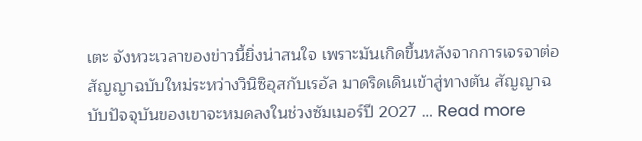เตะ จังหวะเวลาของข่าวนี้ยิ่งน่าสนใจ เพราะมันเกิดขึ้นหลังจากการเจรจาต่อสัญญาฉบับใหม่ระหว่างวินิซิอุสกับเรอัล มาดริดเดินเข้าสู่ทางตัน สัญญาฉบับปัจจุบันของเขาจะหมดลงในช่วงซัมเมอร์ปี 2027 … Read more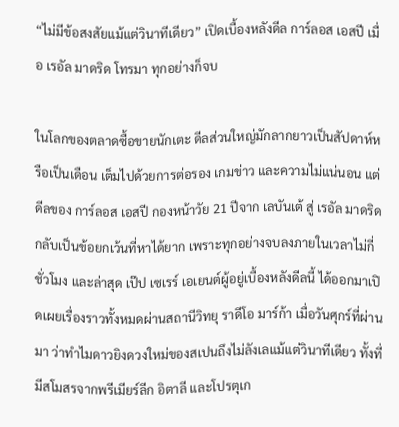“ไม่มีข้อสงสัยแม้แต่วินาทีเดียว” เปิดเบื้องหลังดีล การ์ลอส เอสปี เมื่อ เรอัล มาดริด โทรมา ทุกอย่างก็จบ

ในโลกของตลาดซื้อขายนักเตะ ดีลส่วนใหญ่มักลากยาวเป็นสัปดาห์หรือเป็นเดือน เต็มไปด้วยการต่อรอง เกมข่าว และความไม่แน่นอน แต่ดีลของ การ์ลอส เอสปี กองหน้าวัย 21 ปีจาก เลบันเต้ สู่ เรอัล มาดริด กลับเป็นข้อยกเว้นที่หาได้ยาก เพราะทุกอย่างจบลงภายในเวลาไม่กี่ชั่วโมง และล่าสุด เป๊ป เซเรร์ เอเยนต์ผู้อยู่เบื้องหลังดีลนี้ ได้ออกมาเปิดเผยเรื่องราวทั้งหมดผ่านสถานีวิทยุ ราดีโอ มาร์ก้า เมื่อวันศุกร์ที่ผ่านมา ว่าทำไมดาวยิงดวงใหม่ของสเปนถึงไม่ลังเลแม้แต่วินาทีเดียว ทั้งที่มีสโมสรจากพรีเมียร์ลีก อิตาลี และโปรตุเก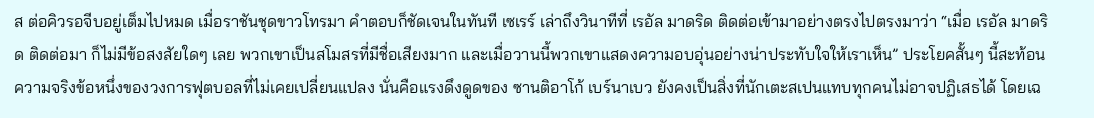ส ต่อคิวรอจีบอยู่เต็มไปหมด เมื่อราชันชุดขาวโทรมา คำตอบก็ชัดเจนในทันที เซเรร์ เล่าถึงวินาทีที่ เรอัล มาดริด ติดต่อเข้ามาอย่างตรงไปตรงมาว่า “เมื่อ เรอัล มาดริด ติดต่อมา ก็ไม่มีข้อสงสัยใดๆ เลย พวกเขาเป็นสโมสรที่มีชื่อเสียงมาก และเมื่อวานนี้พวกเขาแสดงความอบอุ่นอย่างน่าประทับใจให้เราเห็น” ประโยคสั้นๆ นี้สะท้อนความจริงข้อหนึ่งของวงการฟุตบอลที่ไม่เคยเปลี่ยนแปลง นั่นคือแรงดึงดูดของ ซานติอาโก้ เบร์นาเบว ยังคงเป็นสิ่งที่นักเตะสเปนแทบทุกคนไม่อาจปฏิเสธได้ โดยเฉ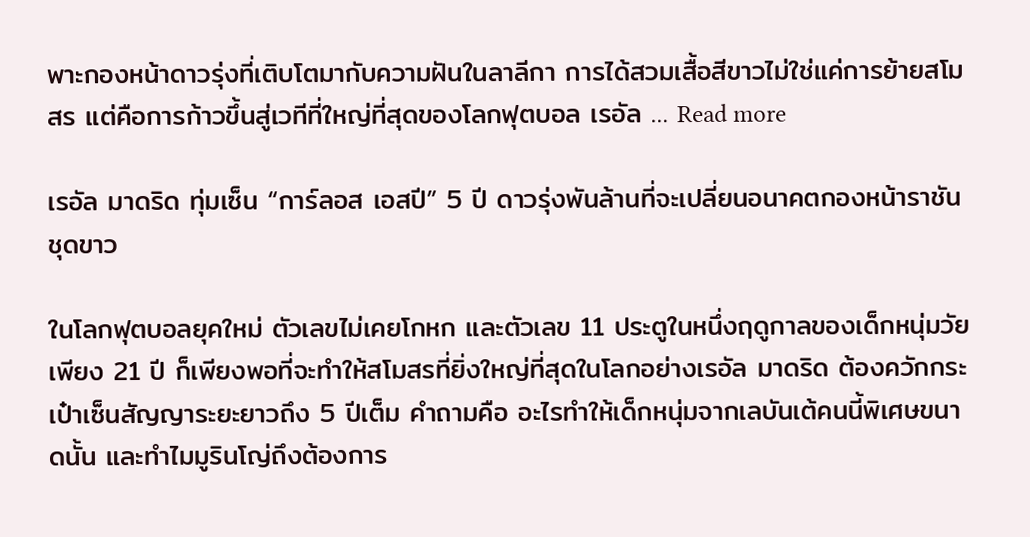พาะกองหน้าดาวรุ่งที่เติบโตมากับความฝันในลาลีกา การได้สวมเสื้อสีขาวไม่ใช่แค่การย้ายสโมสร แต่คือการก้าวขึ้นสู่เวทีที่ใหญ่ที่สุดของโลกฟุตบอล เรอัล … Read more

เรอัล มาดริด ทุ่มเซ็น “การ์ลอส เอสปี” 5 ปี ดาวรุ่งพันล้านที่จะเปลี่ยนอนาคตกองหน้าราชันชุดขาว

ในโลกฟุตบอลยุคใหม่ ตัวเลขไม่เคยโกหก และตัวเลข 11 ประตูในหนึ่งฤดูกาลของเด็กหนุ่มวัยเพียง 21 ปี ก็เพียงพอที่จะทำให้สโมสรที่ยิ่งใหญ่ที่สุดในโลกอย่างเรอัล มาดริด ต้องควักกระเป๋าเซ็นสัญญาระยะยาวถึง 5 ปีเต็ม คำถามคือ อะไรทำให้เด็กหนุ่มจากเลบันเต้คนนี้พิเศษขนาดนั้น และทำไมมูรินโญ่ถึงต้องการ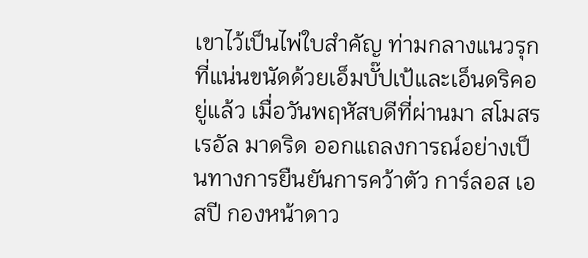เขาไว้เป็นไพ่ใบสำคัญ ท่ามกลางแนวรุกที่แน่นขนัดด้วยเอ็มบั๊ปเป้และเอ็นดริคอยู่แล้ว เมื่อวันพฤหัสบดีที่ผ่านมา สโมสรเรอัล มาดริด ออกแถลงการณ์อย่างเป็นทางการยืนยันการคว้าตัว การ์ลอส เอสปี กองหน้าดาว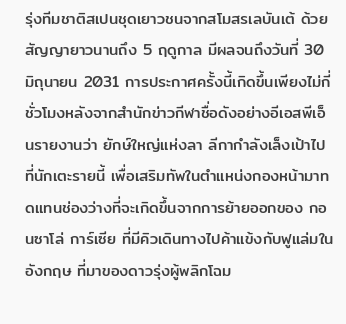รุ่งทีมชาติสเปนชุดเยาวชนจากสโมสรเลบันเต้ ด้วยสัญญายาวนานถึง 5 ฤดูกาล มีผลจนถึงวันที่ 30 มิถุนายน 2031 การประกาศครั้งนี้เกิดขึ้นเพียงไม่กี่ชั่วโมงหลังจากสำนักข่าวกีฬาชื่อดังอย่างอีเอสพีเอ็นรายงานว่า ยักษ์ใหญ่แห่งลา ลีกากำลังเล็งเป้าไปที่นักเตะรายนี้ เพื่อเสริมทัพในตำแหน่งกองหน้ามาทดแทนช่องว่างที่จะเกิดขึ้นจากการย้ายออกของ กอนซาโล่ การ์เซีย ที่มีคิวเดินทางไปค้าแข้งกับฟูแล่มในอังกฤษ ที่มาของดาวรุ่งผู้พลิกโฉม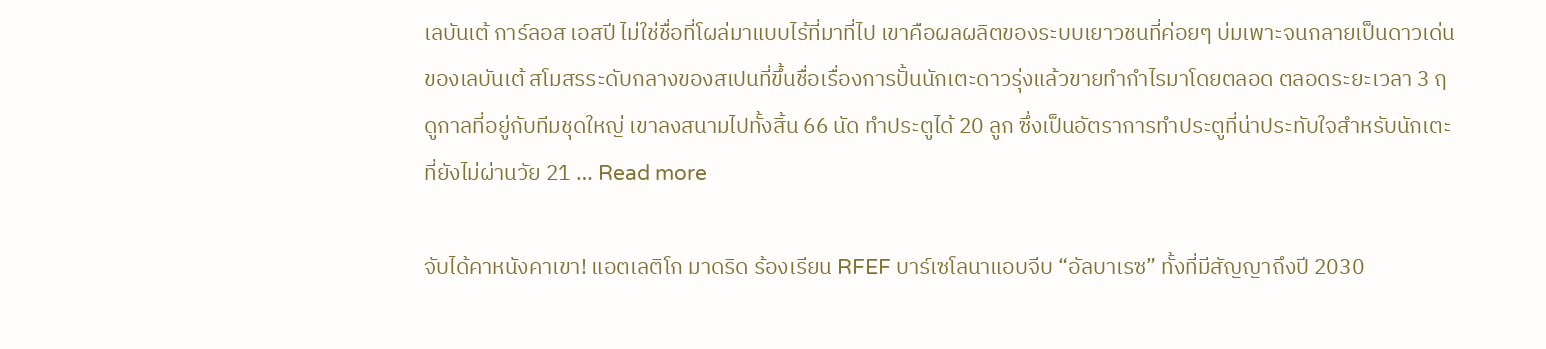เลบันเต้ การ์ลอส เอสปี ไม่ใช่ชื่อที่โผล่มาแบบไร้ที่มาที่ไป เขาคือผลผลิตของระบบเยาวชนที่ค่อยๆ บ่มเพาะจนกลายเป็นดาวเด่นของเลบันเต้ สโมสรระดับกลางของสเปนที่ขึ้นชื่อเรื่องการปั้นนักเตะดาวรุ่งแล้วขายทำกำไรมาโดยตลอด ตลอดระยะเวลา 3 ฤดูกาลที่อยู่กับทีมชุดใหญ่ เขาลงสนามไปทั้งสิ้น 66 นัด ทำประตูได้ 20 ลูก ซึ่งเป็นอัตราการทำประตูที่น่าประทับใจสำหรับนักเตะที่ยังไม่ผ่านวัย 21 … Read more

จับได้คาหนังคาเขา! แอตเลติโก มาดริด ร้องเรียน RFEF บาร์เซโลนาแอบจีบ “อัลบาเรซ” ทั้งที่มีสัญญาถึงปี 2030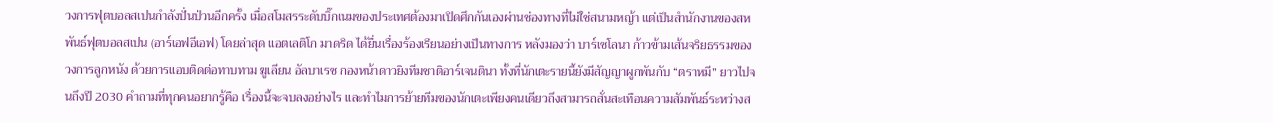วงการฟุตบอลสเปนกำลังปั่นป่วนอีกครั้ง เมื่อสโมสรระดับบิ๊กเนมของประเทศต้องมาเปิดศึกกันเองผ่านช่องทางที่ไม่ใช่สนามหญ้า แต่เป็นสำนักงานของสหพันธ์ฟุตบอลสเปน (อาร์เอฟอีเอฟ) โดยล่าสุด แอตเลติโก มาดริด ได้ยื่นเรื่องร้องเรียนอย่างเป็นทางการ หลังมองว่า บาร์เซโลนา ก้าวข้ามเส้นจริยธรรมของวงการลูกหนัง ด้วยการแอบติดต่อทาบทาม ฆูเลียน อัลบาเรซ กองหน้าดาวยิงทีมชาติอาร์เจนตินา ทั้งที่นักเตะรายนี้ยังมีสัญญาผูกพันกับ “ตราหมี” ยาวไปจนถึงปี 2030 คำถามที่ทุกคนอยากรู้คือ เรื่องนี้จะจบลงอย่างไร และทำไมการย้ายทีมของนักเตะเพียงคนเดียวถึงสามารถสั่นสะเทือนความสัมพันธ์ระหว่างส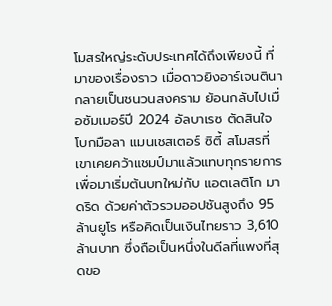โมสรใหญ่ระดับประเทศได้ถึงเพียงนี้ ที่มาของเรื่องราว เมื่อดาวยิงอาร์เจนตินากลายเป็นชนวนสงคราม ย้อนกลับไปเมื่อซัมเมอร์ปี 2024 อัลบาเรซ ตัดสินใจโบกมือลา แมนเชสเตอร์ ซิตี้ สโมสรที่เขาเคยคว้าแชมป์มาแล้วแทบทุกรายการ เพื่อมาเริ่มต้นบทใหม่กับ แอตเลติโก มาดริด ด้วยค่าตัวรวมออปชันสูงถึง 95 ล้านยูโร หรือคิดเป็นเงินไทยราว 3,610 ล้านบาท ซึ่งถือเป็นหนึ่งในดีลที่แพงที่สุดขอ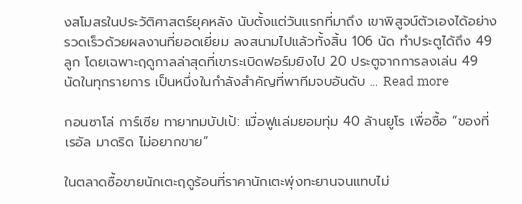งสโมสรในประวัติศาสตร์ยุคหลัง นับตั้งแต่วันแรกที่มาถึง เขาพิสูจน์ตัวเองได้อย่างรวดเร็วด้วยผลงานที่ยอดเยี่ยม ลงสนามไปแล้วทั้งสิ้น 106 นัด ทำประตูได้ถึง 49 ลูก โดยเฉพาะฤดูกาลล่าสุดที่เขาระเบิดฟอร์มยิงไป 20 ประตูจากการลงเล่น 49 นัดในทุกรายการ เป็นหนึ่งในกำลังสำคัญที่พาทีมจบอันดับ … Read more

กอนซาโล่ การ์เซีย ทายาทมบัปเป้: เมื่อฟูแล่มยอมทุ่ม 40 ล้านยูโร เพื่อซื้อ “ของที่เรอัล มาดริด ไม่อยากขาย”

ในตลาดซื้อขายนักเตะฤดูร้อนที่ราคานักเตะพุ่งทะยานจนแทบไม่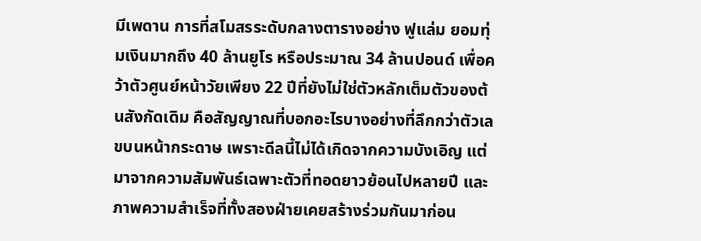มีเพดาน การที่สโมสรระดับกลางตารางอย่าง ฟูแล่ม ยอมทุ่มเงินมากถึง 40 ล้านยูโร หรือประมาณ 34 ล้านปอนด์ เพื่อคว้าตัวศูนย์หน้าวัยเพียง 22 ปีที่ยังไม่ใช่ตัวหลักเต็มตัวของต้นสังกัดเดิม คือสัญญาณที่บอกอะไรบางอย่างที่ลึกกว่าตัวเลขบนหน้ากระดาษ เพราะดีลนี้ไม่ได้เกิดจากความบังเอิญ แต่มาจากความสัมพันธ์เฉพาะตัวที่ทอดยาวย้อนไปหลายปี และภาพความสำเร็จที่ทั้งสองฝ่ายเคยสร้างร่วมกันมาก่อน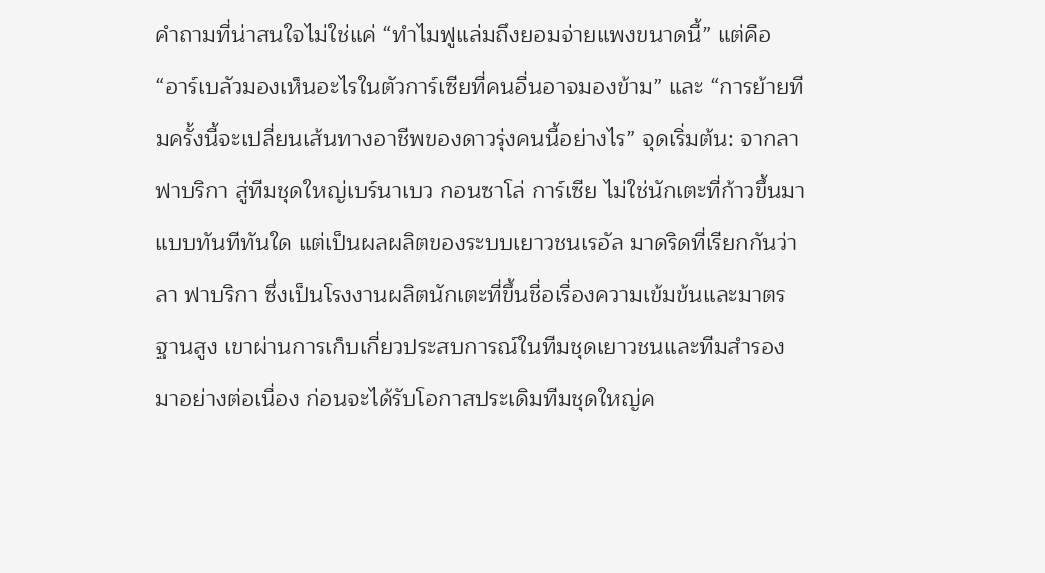คำถามที่น่าสนใจไม่ใช่แค่ “ทำไมฟูแล่มถึงยอมจ่ายแพงขนาดนี้” แต่คือ “อาร์เบลัวมองเห็นอะไรในตัวการ์เซียที่คนอื่นอาจมองข้าม” และ “การย้ายทีมครั้งนี้จะเปลี่ยนเส้นทางอาชีพของดาวรุ่งคนนี้อย่างไร” จุดเริ่มต้น: จากลา ฟาบริกา สู่ทีมชุดใหญ่เบร์นาเบว กอนซาโล่ การ์เซีย ไม่ใช่นักเตะที่ก้าวขึ้นมาแบบทันทีทันใด แต่เป็นผลผลิตของระบบเยาวชนเรอัล มาดริดที่เรียกกันว่า ลา ฟาบริกา ซึ่งเป็นโรงงานผลิตนักเตะที่ขึ้นชื่อเรื่องความเข้มข้นและมาตรฐานสูง เขาผ่านการเก็บเกี่ยวประสบการณ์ในทีมชุดเยาวชนและทีมสำรองมาอย่างต่อเนื่อง ก่อนจะได้รับโอกาสประเดิมทีมชุดใหญ่ค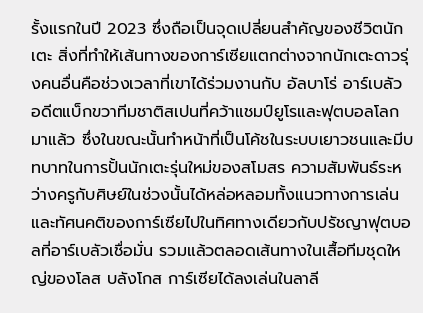รั้งแรกในปี 2023 ซึ่งถือเป็นจุดเปลี่ยนสำคัญของชีวิตนักเตะ สิ่งที่ทำให้เส้นทางของการ์เซียแตกต่างจากนักเตะดาวรุ่งคนอื่นคือช่วงเวลาที่เขาได้ร่วมงานกับ อัลบาโร่ อาร์เบลัว อดีตแบ็กขวาทีมชาติสเปนที่คว้าแชมป์ยูโรและฟุตบอลโลกมาแล้ว ซึ่งในขณะนั้นทำหน้าที่เป็นโค้ชในระบบเยาวชนและมีบทบาทในการปั้นนักเตะรุ่นใหม่ของสโมสร ความสัมพันธ์ระหว่างครูกับศิษย์ในช่วงนั้นได้หล่อหลอมทั้งแนวทางการเล่นและทัศนคติของการ์เซียไปในทิศทางเดียวกับปรัชญาฟุตบอลที่อาร์เบลัวเชื่อมั่น รวมแล้วตลอดเส้นทางในเสื้อทีมชุดใหญ่ของโลส บลังโกส การ์เซียได้ลงเล่นในลาลี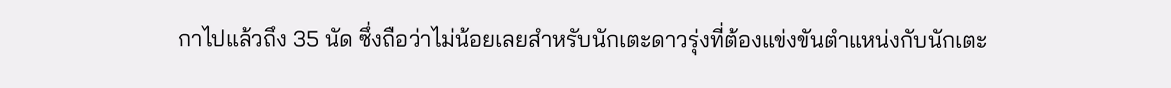กาไปแล้วถึง 35 นัด ซึ่งถือว่าไม่น้อยเลยสำหรับนักเตะดาวรุ่งที่ต้องแข่งขันตำแหน่งกับนักเตะ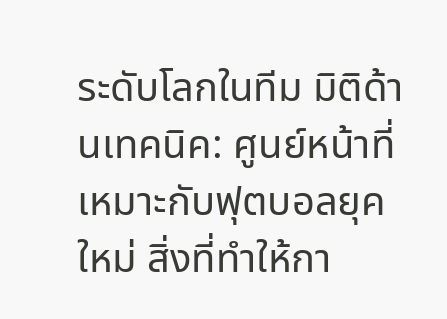ระดับโลกในทีม มิติด้านเทคนิค: ศูนย์หน้าที่เหมาะกับฟุตบอลยุคใหม่ สิ่งที่ทำให้กา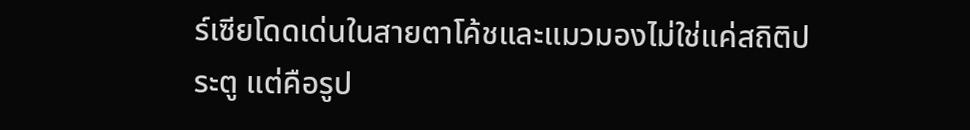ร์เซียโดดเด่นในสายตาโค้ชและแมวมองไม่ใช่แค่สถิติประตู แต่คือรูป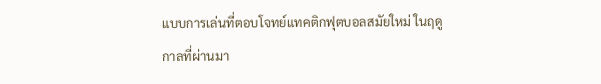แบบการเล่นที่ตอบโจทย์แทคติกฟุตบอลสมัยใหม่ ในฤดูกาลที่ผ่านมา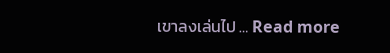เขาลงเล่นไป … Read more